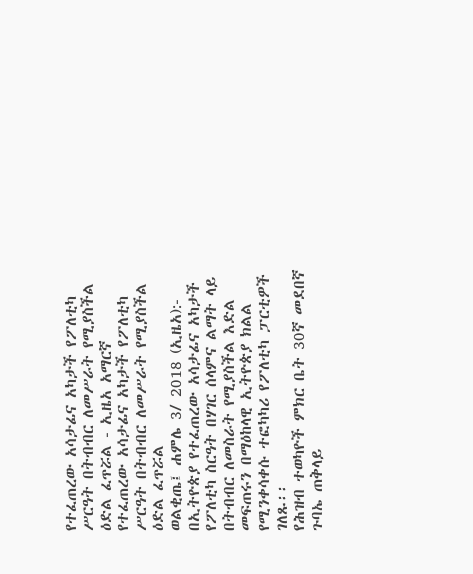የተፈጠረው አሳታፊና አካታች የፖለቲካ ሥርዓት በትብብር ለመሥራት የሚያስችል ዕድል ፈጥሯል - ኢዜአ አማርኛ
የተፈጠረው አሳታፊና አካታች የፖለቲካ ሥርዓት በትብብር ለመሥራት የሚያስችል ዕድል ፈጥሯል
ወልቂጤ፤ ሐምሌ 3/ 2018 (ኢዜአ):- በኢትዮጵያ የተፈጠረው አሳታፊና አካታች የፖለቲካ ስርዓት በሃገር ሰላምና ልማት ላይ በትብብር ለመስራት የሚያስችል እድል መፍጠሩን በማዕከላዊ ኢትዮጵያ ክልል የሚንቀሳቀሱ ተፎካካሪ የፖለቲካ ፓርቲዎች ገለጹ፡፡
የሕዝብ ተወካዮች ምክር ቤት 30ኛ መደበኛ ጉባኤ ጠቅላይ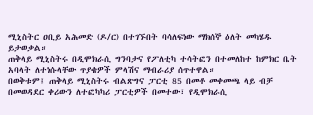ሚኒስትር ዐቢይ አሕመድ (ዶ/ር) በተገኙበት ባሳለፍነው ማክሰኞ ዕለት መካሄዱ ይታወቃል።
ጠቅላይ ሚኒስትሩ በዲሞክራሲ ግንባታና የፖለቲካ ተሳትፎን በተመለከተ ከምክር ቤት አባላት ለተነሱላቸው ጥያቄዎች ምላሽና ማብራሪያ ሰጥተዋል።
በወቅቱም፤ ጠቅላይ ሚኒስትሩ ብልጽግና ፓርቲ 85 በመቶ መቀመጫ ላይ ብቻ በመወዳደር ቀሪውን ለተፎካካሪ ፓርቲዎች በመተው፣ የዲሞክራሲ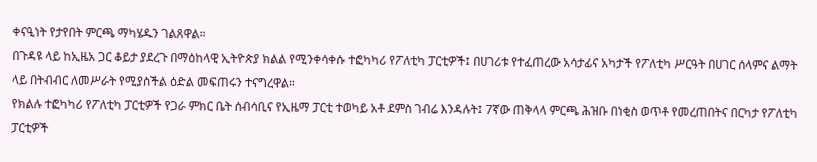ቀናዒነት የታየበት ምርጫ ማካሄዱን ገልጸዋል።
በጉዳዩ ላይ ከኢዜአ ጋር ቆይታ ያደረጉ በማዕከላዊ ኢትዮጵያ ክልል የሚንቀሳቀሱ ተፎካካሪ የፖለቲካ ፓርቲዎች፤ በሀገሪቱ የተፈጠረው አሳታፊና አካታች የፖለቲካ ሥርዓት በሀገር ሰላምና ልማት ላይ በትብብር ለመሥራት የሚያስችል ዕድል መፍጠሩን ተናግረዋል።
የክልሉ ተፎካካሪ የፖለቲካ ፓርቲዎች የጋራ ምክር ቤት ሰብሳቢና የኢዜማ ፓርቲ ተወካይ አቶ ደምስ ገብሬ እንዳሉት፤ 7ኛው ጠቅላላ ምርጫ ሕዝቡ በነቂስ ወጥቶ የመረጠበትና በርካታ የፖለቲካ ፓርቲዎች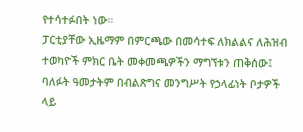የተሳተፉበት ነው።
ፓርቲያቸው ኢዜማም በምርጫው በመሳተፍ ለክልልና ለሕዝብ ተወካዮች ምክር ቤት መቀመጫዎችን ማግኘቱን ጠቅሰው፤ ባለፉት ዓመታትም በብልጽግና መንግሥት የኃላፊነት ቦታዎች ላይ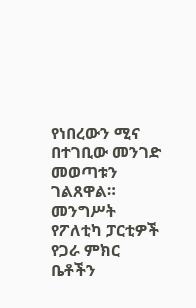የነበረውን ሚና በተገቢው መንገድ መወጣቱን ገልጸዋል።
መንግሥት የፖለቲካ ፓርቲዎች የጋራ ምክር ቤቶችን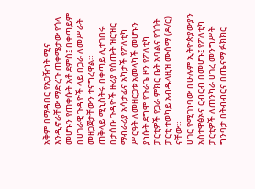አቅም በማዳበር የአጋዥነት ሚና እንዲኖራቸው ማድረጉ ጠቀሜታው የጎላ መሆኑን የጠቀሱት አቶ ደምስ፤ በቀጣይም በሀገራዊ ጉዳዮች ላይ በጋራ ለመሥራት መዘጋጀታቸውን ተናግረዋል።
ጠቅላይ ሚኒስትሩ በቀጣይ ሊተገበሩ በታሰቡ ጉዳዮች ዙሪያ የሰጡት ዝርዝር ማብራሪያ አሳታፊና አካታች የፖለቲካ ሥርዓት ለመዘርጋቱ አመላካች መሆኑን ያነሱት ደግሞ የጉራጌ ዞን የፖለቲካ ፓርቲዎች የጋራ ምክር ቤት አባልና የጎጎት ፓርቲ ተወካይ አብዱላዚዝ ሙሰማ (ዶ/ር) ናቸው።
ሀገር የሚገነባው በሁሉም ኢትዮጵያውያን አስተዋፅኦና ርብርብ በመሆኑ፤ የፖለቲካ ፓርቲዎች ለጠንካራ ሀገረ መንግሥት ግንባታ በትብብርና በጤናማ ፉክክር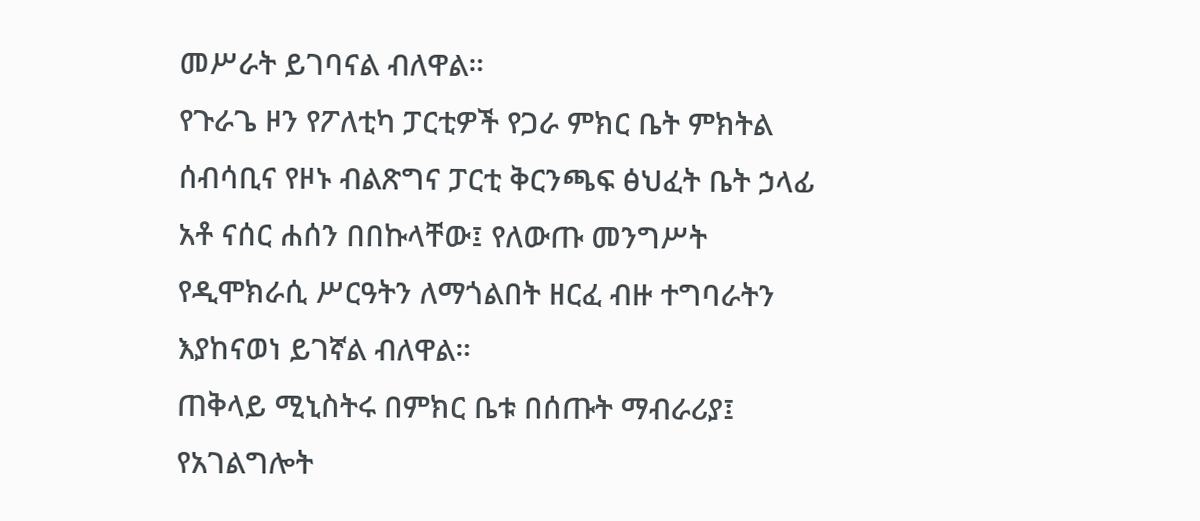መሥራት ይገባናል ብለዋል።
የጉራጌ ዞን የፖለቲካ ፓርቲዎች የጋራ ምክር ቤት ምክትል ሰብሳቢና የዞኑ ብልጽግና ፓርቲ ቅርንጫፍ ፅህፈት ቤት ኃላፊ አቶ ናሰር ሐሰን በበኩላቸው፤ የለውጡ መንግሥት የዲሞክራሲ ሥርዓትን ለማጎልበት ዘርፈ ብዙ ተግባራትን እያከናወነ ይገኛል ብለዋል።
ጠቅላይ ሚኒስትሩ በምክር ቤቱ በሰጡት ማብራሪያ፤ የአገልግሎት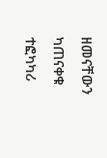ዘመናቸውን ካጠናቀቁ ተፎካካሪ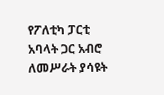የፖለቲካ ፓርቲ አባላት ጋር አብሮ ለመሥራት ያሳዩት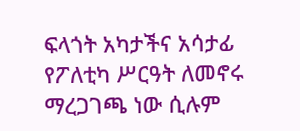ፍላጎት አካታችና አሳታፊ የፖለቲካ ሥርዓት ለመኖሩ ማረጋገጫ ነው ሲሉም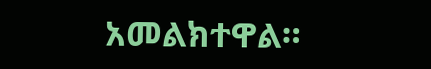አመልክተዋል።